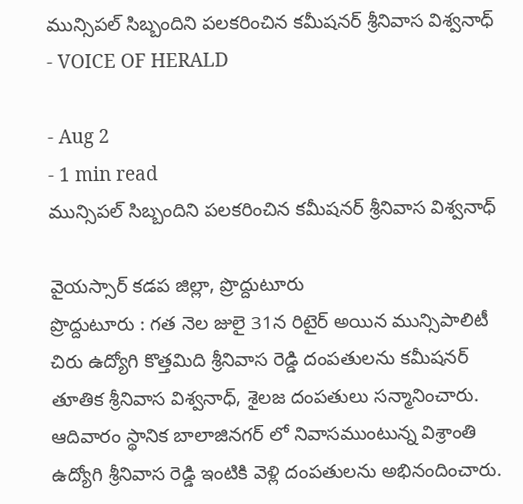మున్సిపల్ సిబ్బందిని పలకరించిన కమీషనర్ శ్రీనివాస విశ్వనాధ్
- VOICE OF HERALD

- Aug 2
- 1 min read
మున్సిపల్ సిబ్బందిని పలకరించిన కమీషనర్ శ్రీనివాస విశ్వనాధ్

వైయస్సార్ కడప జిల్లా, ప్రొద్దుటూరు
ప్రొద్దుటూరు : గత నెల జులై 31న రిటైర్ అయిన మున్సిపాలిటీ చిరు ఉద్యోగి కొత్తమిది శ్రీనివాస రెడ్డి దంపతులను కమీషనర్ తూతిక శ్రీనివాస విశ్వనాధ్, శైలజ దంపతులు సన్మానించారు. ఆదివారం స్థానిక బాలాజినగర్ లో నివాసముంటున్న విశ్రాంతి ఉద్యోగి శ్రీనివాస రెడ్డి ఇంటికి వెళ్లి దంపతులను అభినందించారు.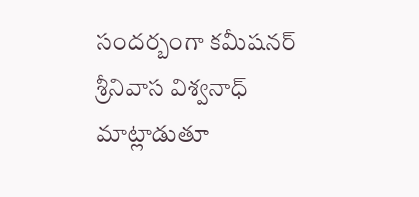సందర్బంగా కమీషనర్ శ్రీనివాస విశ్వనాధ్ మాట్లాడుతూ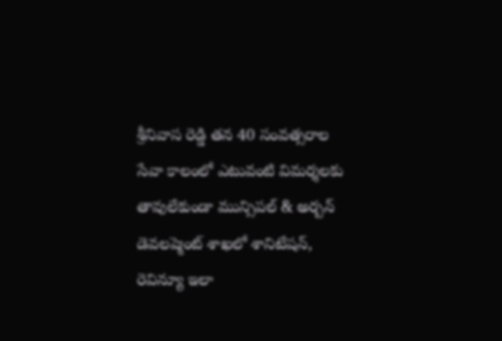శ్రీనివాస రెడ్డి తన 40 సంవత్సరాల సేవా కాలంలో ఎటువంటి విమర్శలకు తావులేకుండా మున్సిపల్ & అర్బన్ డెవలప్మెంట్ శాఖలో శానిటేషన్, రెవిన్యూ ఇలా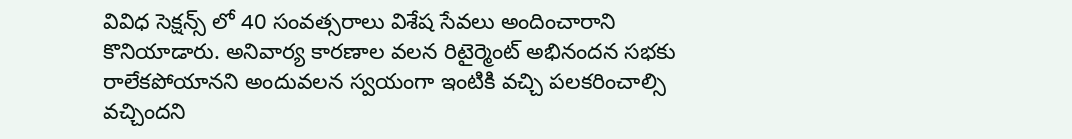వివిధ సెక్షన్స్ లో 40 సంవత్సరాలు విశేష సేవలు అందించారాని కొనియాడారు. అనివార్య కారణాల వలన రిటైర్మెంట్ అభినందన సభకు రాలేకపోయానని అందువలన స్వయంగా ఇంటికి వచ్చి పలకరించాల్సి వచ్చిందని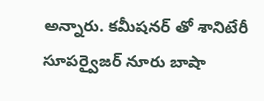అన్నారు. కమీషనర్ తో శానిటేరీ సూపర్వైజర్ నూరు బాషా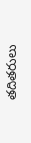తదితరులు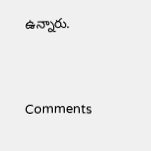ఉన్నారు.




Comments